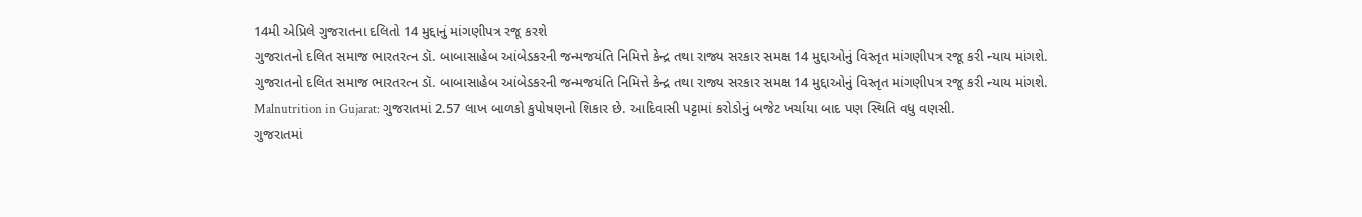14મી એપ્રિલે ગુજરાતના દલિતો 14 મુદ્દાનું માંગણીપત્ર રજૂ કરશે
ગુજરાતનો દલિત સમાજ ભારતરત્ન ડૉ. બાબાસાહેબ આંબેડકરની જન્મજયંતિ નિમિત્તે કેન્દ્ર તથા રાજ્ય સરકાર સમક્ષ 14 મુદ્દાઓનું વિસ્તૃત માંગણીપત્ર રજૂ કરી ન્યાય માંગશે.
ગુજરાતનો દલિત સમાજ ભારતરત્ન ડૉ. બાબાસાહેબ આંબેડકરની જન્મજયંતિ નિમિત્તે કેન્દ્ર તથા રાજ્ય સરકાર સમક્ષ 14 મુદ્દાઓનું વિસ્તૃત માંગણીપત્ર રજૂ કરી ન્યાય માંગશે.
Malnutrition in Gujarat: ગુજરાતમાં 2.57 લાખ બાળકો કુપોષણનો શિકાર છે. આદિવાસી પટ્ટામાં કરોડોનું બજેટ ખર્ચાયા બાદ પણ સ્થિતિ વધુ વણસી.
ગુજરાતમાં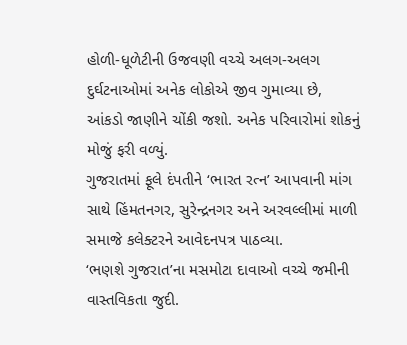હોળી-ધૂળેટીની ઉજવણી વચ્ચે અલગ-અલગ દુર્ઘટનાઓમાં અનેક લોકોએ જીવ ગુમાવ્યા છે, આંકડો જાણીને ચોંકી જશો. અનેક પરિવારોમાં શોકનું મોજું ફરી વળ્યું.
ગુજરાતમાં ફૂલે દંપતીને ‘ભારત રત્ન’ આપવાની માંગ સાથે હિંમતનગર, સુરેન્દ્રનગર અને અરવલ્લીમાં માળી સમાજે કલેક્ટરને આવેદનપત્ર પાઠવ્યા.
‘ભણશે ગુજરાત’ના મસમોટા દાવાઓ વચ્ચે જમીની વાસ્તવિકતા જુદી.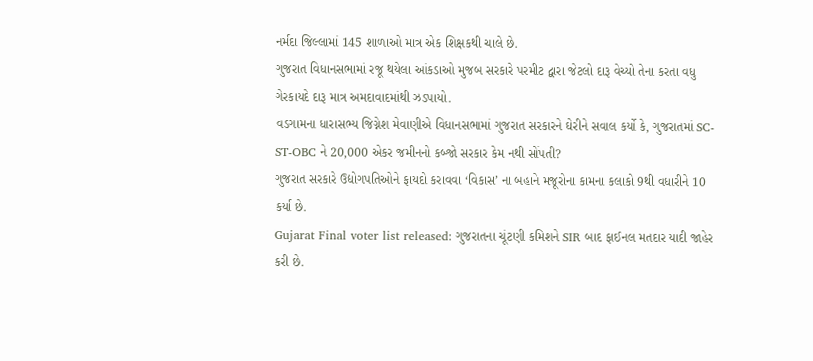નર્મદા જિલ્લામાં 145 શાળાઓ માત્ર એક શિક્ષકથી ચાલે છે.
ગુજરાત વિધાનસભામાં રજૂ થયેલા આંકડાઓ મુજબ સરકારે પરમીટ દ્વારા જેટલો દારૂ વેચ્યો તેના કરતા વધુ ગેરકાયદે દારૂ માત્ર અમદાવાદમાંથી ઝડપાયો.
વડગામના ધારાસભ્ય જિગ્નેશ મેવાણીએ વિધાનસભામાં ગુજરાત સરકારને ઘેરીને સવાલ કર્યો કે, ગુજરાતમાં SC-ST-OBC ને 20,000 એકર જમીનનો કબ્જો સરકાર કેમ નથી સોંપતી?
ગુજરાત સરકારે ઉદ્યોગપતિઓને ફાયદો કરાવવા ‘વિકાસ’ ના બહાને મજૂરોના કામના કલાકો 9થી વધારીને 10 કર્યા છે.
Gujarat Final voter list released: ગુજરાતના ચૂંટણી કમિશને SIR બાદ ફાઈનલ મતદાર યાદી જાહેર કરી છે.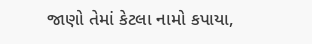જાણો તેમાં કેટલા નામો કપાયા,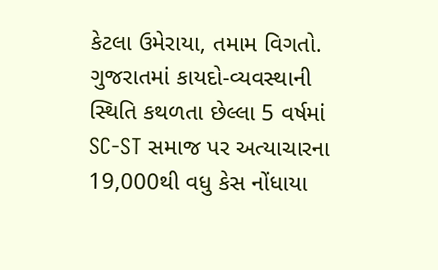કેટલા ઉમેરાયા, તમામ વિગતો.
ગુજરાતમાં કાયદો-વ્યવસ્થાની સ્થિતિ કથળતા છેલ્લા 5 વર્ષમાં SC-ST સમાજ પર અત્યાચારના 19,000થી વધુ કેસ નોંધાયા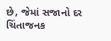છે, જેમાં સજાનો દર ચિંતાજનક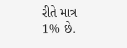રીતે માત્ર 1% છે.